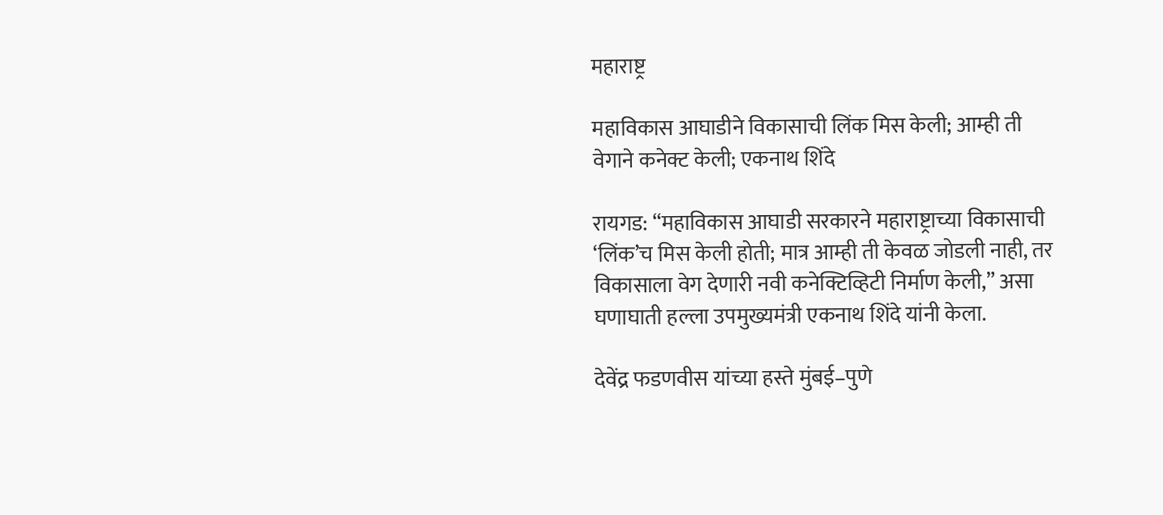महाराष्ट्र

महाविकास आघाडीने विकासाची लिंक मिस केली; आम्ही ती वेगाने कनेक्ट केली; एकनाथ शिंदे

रायगड: “महाविकास आघाडी सरकारने महाराष्ट्राच्या विकासाची ‘लिंक’च मिस केली होती; मात्र आम्ही ती केवळ जोडली नाही, तर विकासाला वेग देणारी नवी कनेक्टिव्हिटी निर्माण केली,” असा घणाघाती हल्ला उपमुख्यमंत्री एकनाथ शिंदे यांनी केला.

देवेंद्र फडणवीस यांच्या हस्ते मुंबई–पुणे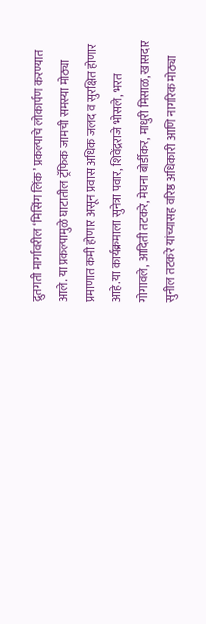द्रुतगती मार्गावरील ‘मिसिंग लिंक’ प्रकल्पाचे लोकार्पण करण्यात आले. या प्रकल्पामुळे घाटातील ट्रॅफिक जामची समस्या मोठ्या प्रमाणात कमी होणार असून प्रवास अधिक जलद व सुरक्षित होणार आहे.या कार्यक्रमाला सुनेत्रा पवार, शिवेंद्रराजे भोसले, भरत गोगावले, आदिती तटकरे, मेघना बोर्डीकर, माधुरी मिसाळ, खासदार सुनील तटकरे यांच्यासह वरिष्ठ अधिकारी आणि नागरिक मोठ्या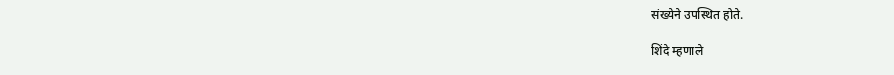संख्येने उपस्थित होते.

शिंदे म्हणाले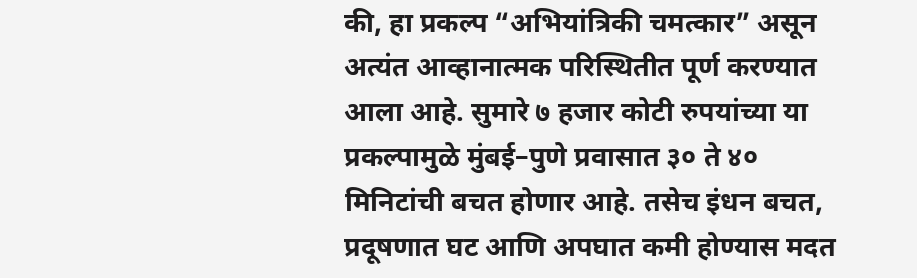की, हा प्रकल्प “अभियांत्रिकी चमत्कार” असून अत्यंत आव्हानात्मक परिस्थितीत पूर्ण करण्यात आला आहे. सुमारे ७ हजार कोटी रुपयांच्या या प्रकल्पामुळे मुंबई–पुणे प्रवासात ३० ते ४० मिनिटांची बचत होणार आहे. तसेच इंधन बचत, प्रदूषणात घट आणि अपघात कमी होण्यास मदत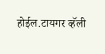होईल.टायगर व्हॅली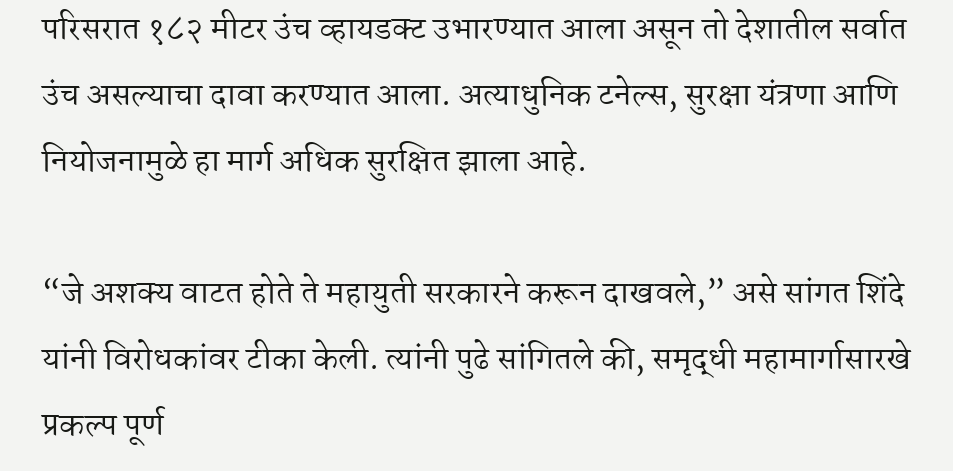परिसरात १८२ मीटर उंच व्हायडक्ट उभारण्यात आला असून तो देशातील सर्वात उंच असल्याचा दावा करण्यात आला. अत्याधुनिक टनेल्स, सुरक्षा यंत्रणा आणि नियोजनामुळे हा मार्ग अधिक सुरक्षित झाला आहे.

“जे अशक्य वाटत होते ते महायुती सरकारने करून दाखवले,” असे सांगत शिंदे यांनी विरोधकांवर टीका केली. त्यांनी पुढे सांगितले की, समृद्धी महामार्गासारखे प्रकल्प पूर्ण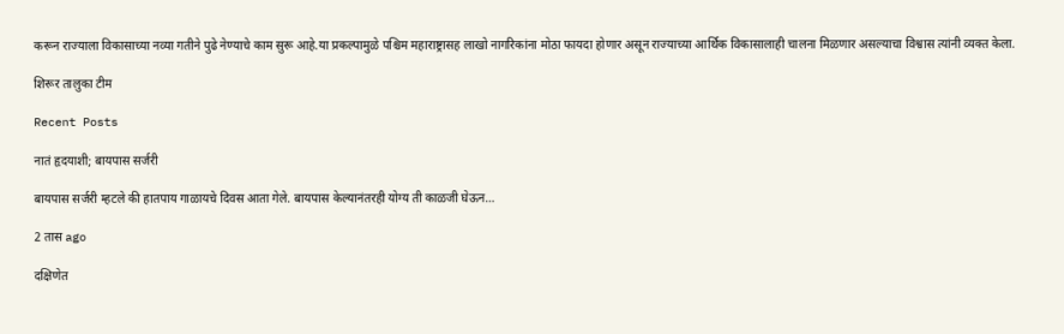करून राज्याला विकासाच्या नव्या गतीने पुढे नेण्याचे काम सुरू आहे.या प्रकल्पामुळे पश्चिम महाराष्ट्रासह लाखो नागरिकांना मोठा फायदा होणार असून राज्याच्या आर्थिक विकासालाही चालना मिळणार असल्याचा विश्वास त्यांनी व्यक्त केला.

शिरूर तालुका टीम

Recent Posts

नातं हृदयाशी; बायपास सर्जरी

बायपास सर्जरी म्हटले की हातपाय गाळायचे दिवस आता गेले. बायपास केल्यानंतरही योग्य ती काळजी घेऊन…

2 तास ago

दक्षिणेत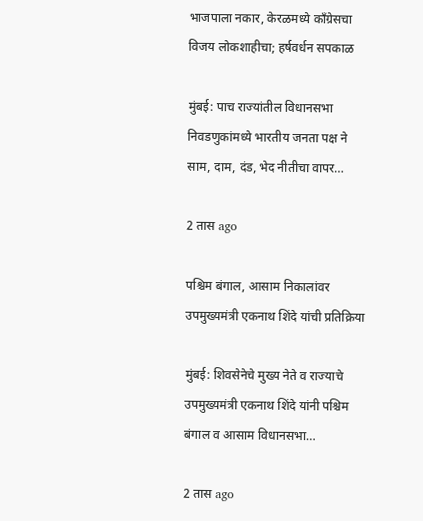भाजपाला नकार, केरळमध्ये काँग्रेसचा विजय लोकशाहीचा; हर्षवर्धन सपकाळ

मुंबई: पाच राज्यांतील विधानसभा निवडणुकांमध्ये भारतीय जनता पक्ष ने साम, दाम, दंड, भेद नीतीचा वापर…

2 तास ago

पश्चिम बंगाल, आसाम निकालांवर उपमुख्यमंत्री एकनाथ शिंदे यांची प्रतिक्रिया

मुंबई: शिवसेनेचे मुख्य नेते व राज्याचे उपमुख्यमंत्री एकनाथ शिंदे यांनी पश्चिम बंगाल व आसाम विधानसभा…

2 तास ago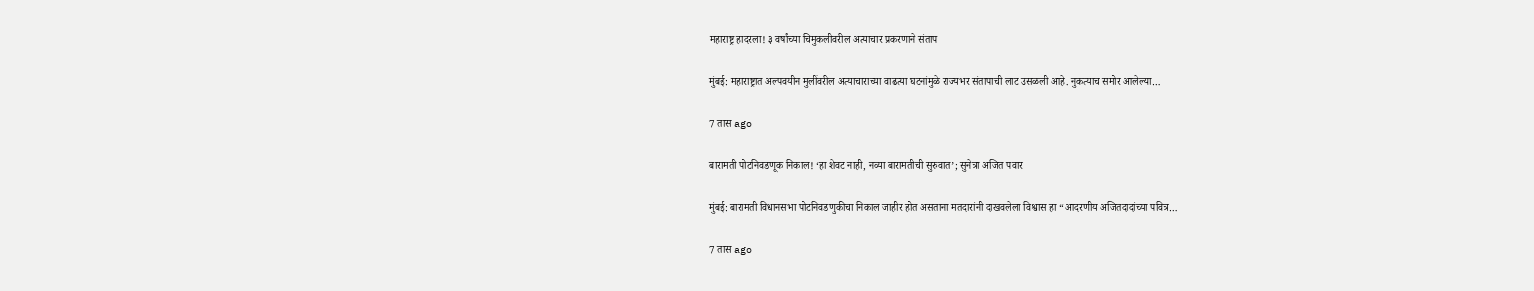महाराष्ट्र हादरला! ३ वर्षांच्या चिमुकलीवरील अत्याचार प्रकरणाने संताप

मुंबई: महाराष्ट्रात अल्पवयीन मुलींवरील अत्याचाराच्या वाढत्या घटनांमुळे राज्यभर संतापाची लाट उसळली आहे. नुकत्याच समोर आलेल्या…

7 तास ago

बारामती पोटनिवडणूक निकाल! ‘हा शेवट नाही, नव्या बारामतीची सुरुवात’; सुनेत्रा अजित पवार

मुंबई: बारामती विधानसभा पोटनिवडणुकीचा निकाल जाहीर होत असताना मतदारांनी दाखवलेला विश्वास हा “आदरणीय अजितदादांच्या पवित्र…

7 तास ago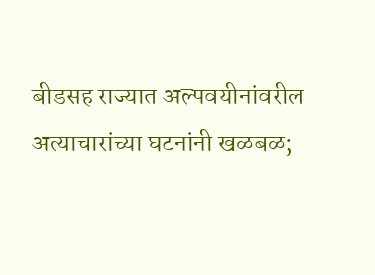बीडसह राज्यात अल्पवयीनांवरील अत्याचारांच्या घटनांनी खळबळ;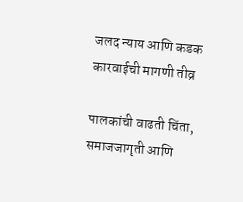जलद न्याय आणि कडक कारवाईची मागणी तीव्र

पालकांची वाढती चिंता, समाजजागृती आणि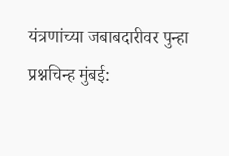यंत्रणांच्या जबाबदारीवर पुन्हा प्रश्नचिन्ह मुंबई: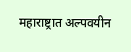महाराष्ट्रात अल्पवयीन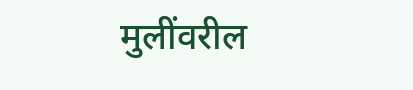मुलींवरील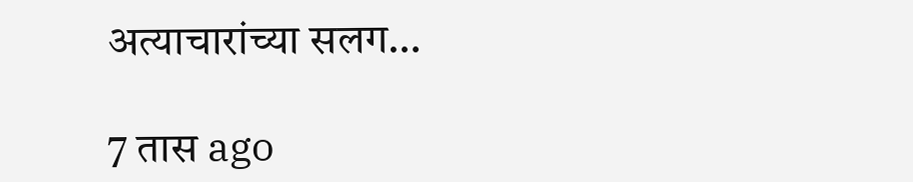अत्याचारांच्या सलग…

7 तास ago